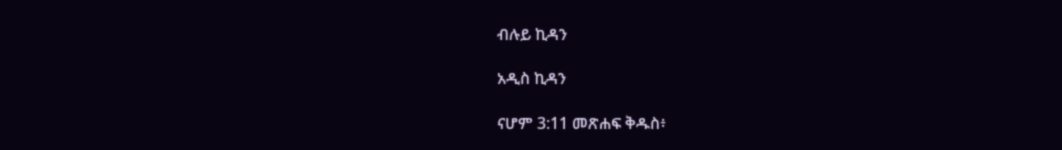ብሉይ ኪዳን

አዲስ ኪዳን

ናሆም 3:11 መጽሐፍ ቅዱስ፥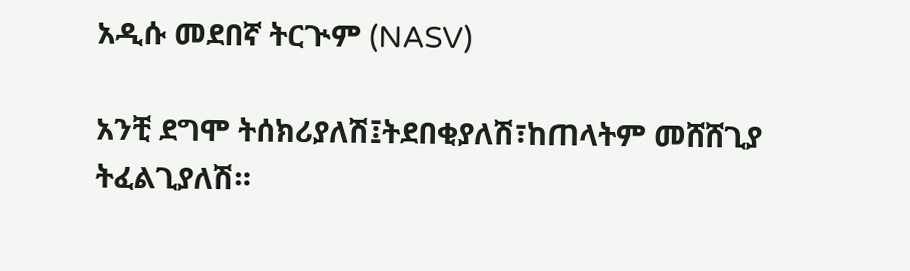አዲሱ መደበኛ ትርጒም (NASV)

አንቺ ደግሞ ትሰክሪያለሽ፤ትደበቂያለሽ፣ከጠላትም መሸሸጊያ ትፈልጊያለሽ።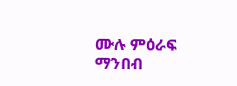ሙሉ ምዕራፍ ማንበብ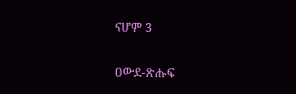ናሆም 3

ዐውደ-ጽሑፍ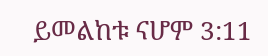ይመልከቱ ናሆም 3:11